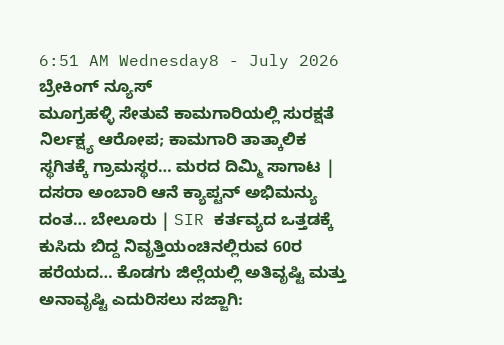6:51 AM Wednesday8 - July 2026
ಬ್ರೇಕಿಂಗ್ ನ್ಯೂಸ್
ಮೂಗ್ರಹಳ್ಳಿ ಸೇತುವೆ ಕಾಮಗಾರಿಯಲ್ಲಿ ಸುರಕ್ಷತೆ ನಿರ್ಲಕ್ಷ್ಯ ಆರೋಪ; ಕಾಮಗಾರಿ ತಾತ್ಕಾಲಿಕ ಸ್ಥಗಿತಕ್ಕೆ ಗ್ರಾಮಸ್ಥರ… ಮರದ ದಿಮ್ಮಿ ಸಾಗಾಟ | ದಸರಾ ಅಂಬಾರಿ ಆನೆ ಕ್ಯಾಪ್ಟನ್ ಅಭಿಮನ್ಯು ದಂತ… ಬೇಲೂರು | SIR ಕರ್ತವ್ಯದ ಒತ್ತಡಕ್ಕೆ ಕುಸಿದು ಬಿದ್ದ ನಿವೃತ್ತಿಯಂಚಿನಲ್ಲಿರುವ 60ರ ಹರೆಯದ… ಕೊಡಗು ಜಿಲ್ಲೆಯಲ್ಲಿ ಅತಿವೃಷ್ಟಿ ಮತ್ತು ಅನಾವೃಷ್ಟಿ ಎದುರಿಸಲು ಸಜ್ಜಾಗಿ: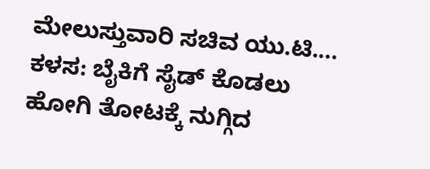ಮೇಲುಸ್ತುವಾರಿ ಸಚಿವ ಯು.ಟಿ.… ಕಳಸ: ಬೈಕಿಗೆ ಸೈಡ್ ಕೊಡಲು ಹೋಗಿ ತೋಟಕ್ಕೆ ನುಗ್ಗಿದ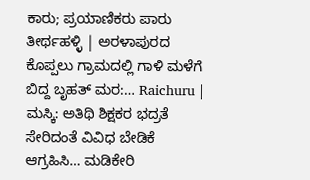ಕಾರು; ಪ್ರಯಾಣಿಕರು ಪಾರು ತೀರ್ಥಹಳ್ಳಿ | ಅರಳಾಪುರದ ಕೊಪ್ಪಲು ಗ್ರಾಮದಲ್ಲಿ ಗಾಳಿ ಮಳೆಗೆ ಬಿದ್ದ ಬೃಹತ್ ಮರ:… Raichuru | ಮಸ್ಕಿ: ಅತಿಥಿ ಶಿಕ್ಷಕರ ಭದ್ರತೆ ಸೇರಿದಂತೆ ವಿವಿಧ ಬೇಡಿಕೆ ಆಗ್ರಹಿಸಿ… ಮಡಿಕೇರಿ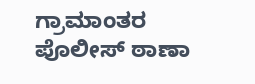ಗ್ರಾಮಾಂತರ ಪೊಲೀಸ್ ಠಾಣಾ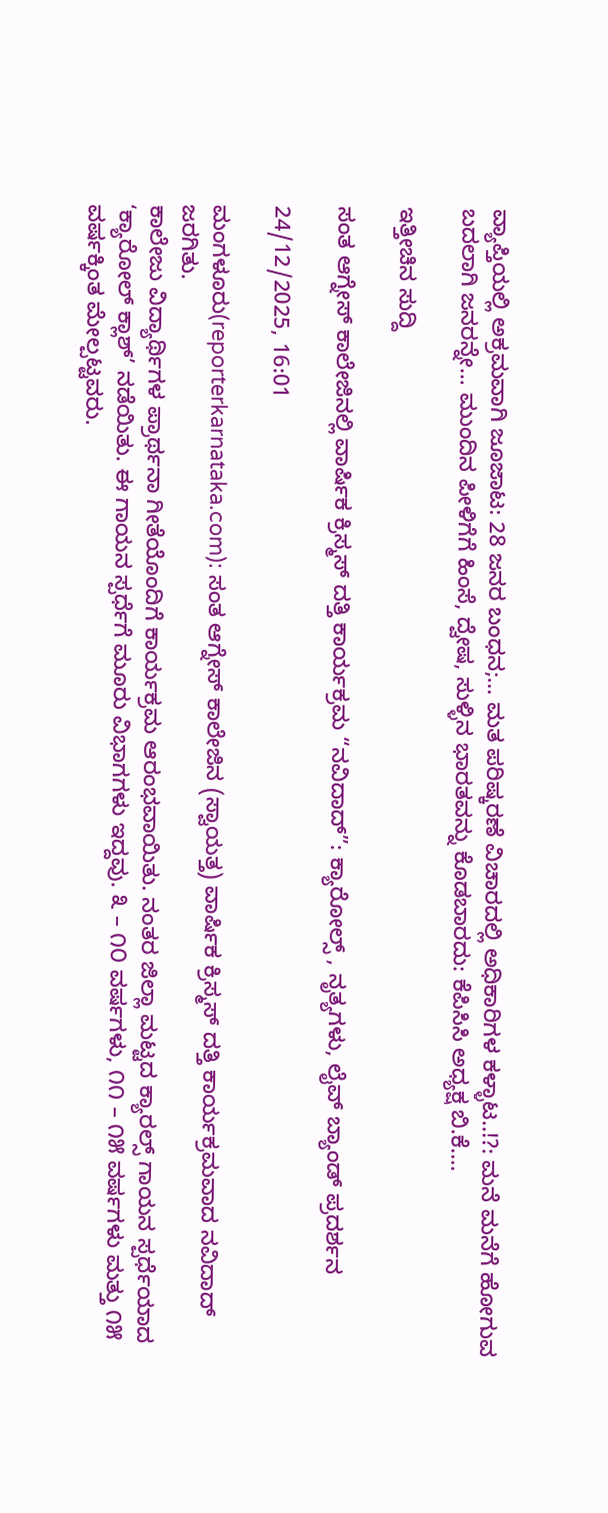ವ್ಯಾಪ್ತಿಯಲ್ಲಿ ಅಕ್ರಮವಾಗಿ ಜೂಜಾಟ: 28 ಜನರ ಬಂಧನ;… ಮತ ಪರಿಷ್ಕರಣೆ ವಿಚಾರದಲ್ಲಿ ಅಧಿಕಾರಿಗಳ ಕಳ್ಳಾಟ..!?: ಮನೆ ಮನೆಗೆ ಹೋಗುವ ಬದಲಾಗಿ ಜನರನ್ನೇ… ಮುಂದಿನ ಪೀಳಿಗೆಗೆ ಹಿಂಸೆ, ದ್ವೇಷ, ಸುಳ್ಳಿನ ಭಾರತವನ್ನು ಕೊಡಬಾರದು: ಕೆಪಿಸಿಸಿ ಅಧ್ಯಕ್ಷ ಬಿ.ಕೆ.…

ಇತ್ತೀಚಿನ ಸುದ್ದಿ

ಸಂತ ಆಗ್ನೇಸ್ ಕಾಲೇಜಿನಲ್ಲಿ ವಾರ್ಷಿಕ ಕ್ರಿಸ್ಮಸ್ ದತ್ತಿ ಕಾರ್ಯಕ್ರಮ “ನವಿದಾದ್”: ಕ್ಯಾರೋಲ್ಸ್ , ನೃತ್ಯಗಳು, ಲೈವ್ ಬ್ಯಾಂಡ್ ಪ್ರದರ್ಶನ

24/12/2025, 16:01

ಮಂಗಳೂರು(reporterkarnataka.com): ಸಂತ ಆಗ್ನೇಸ್ ಕಾಲೇಜಿನ (ಸ್ವಾಯತ್ತ) ವಾರ್ಷಿಕ ಕ್ರಿಸ್ಮಸ್ ದತ್ತಿ ಕಾರ್ಯಕ್ರಮವಾದ ನವಿದಾದ್ ಜರಗಿತು.
ಕಾಲೇಜು ವಿದ್ಯಾರ್ಥಿಗಳ ಪ್ರಾರ್ಥನಾ ಗೀತೆಯೊಂದಿಗೆ ಕಾರ್ಯಕ್ರಮ ಆರಂಭವಾಯಿತು. ನಂತರ ಜಿಲ್ಲಾ ಮಟ್ಟದ ಕ್ಯಾರಲ್ಸ್ ಗಾಯನ ಸ್ಪರ್ಧೆಯಾದ ‘ಕ್ಯಾರೋಲ್ ಕ್ಲಾಶ್’ ನಡೆಯಿತು. ಈ ಗಾಯನ ಸ್ಪರ್ಧೆಗೆ ಮೂರು ವಿಭಾಗಗಳು ಇದ್ದವು. ೩ – ೧೦ ವರ್ಷಗಳು, ೧೧ – ೧೫ ವರ್ಷಗಳು ಮತ್ತು ೧೫ ವರ್ಷಕ್ಕಿಂತ ಮೇಲ್ಪಟ್ಟವರು.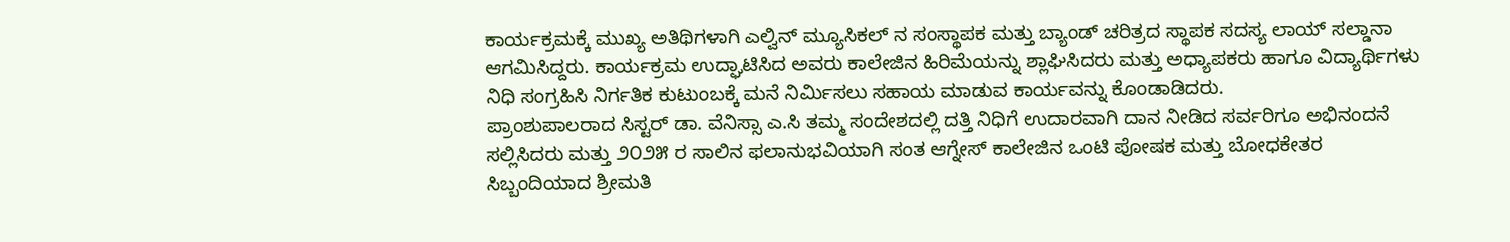ಕಾರ್ಯಕ್ರಮಕ್ಕೆ ಮುಖ್ಯ ಅತಿಥಿಗಳಾಗಿ ಎಲ್ವಿನ್ ಮ್ಯೂಸಿಕಲ್ ನ ಸಂಸ್ಥಾಪಕ ಮತ್ತು ಬ್ಯಾಂಡ್ ಚರಿತ್ರದ ಸ್ಥಾಪಕ ಸದಸ್ಯ ಲಾಯ್ ಸಲ್ಡಾನಾ ಆಗಮಿಸಿದ್ದರು. ಕಾರ್ಯಕ್ರಮ ಉದ್ಘಾಟಿಸಿದ ಅವರು ಕಾಲೇಜಿನ ಹಿರಿಮೆಯನ್ನು ಶ್ಲಾಘಿಸಿದರು ಮತ್ತು ಅಧ್ಯಾಪಕರು ಹಾಗೂ ವಿದ್ಯಾರ್ಥಿಗಳು ನಿಧಿ ಸಂಗ್ರಹಿಸಿ ನಿರ್ಗತಿಕ ಕುಟುಂಬಕ್ಕೆ ಮನೆ ನಿರ್ಮಿಸಲು ಸಹಾಯ ಮಾಡುವ ಕಾರ್ಯವನ್ನು ಕೊಂಡಾಡಿದರು.
ಪ್ರಾಂಶುಪಾಲರಾದ ಸಿಸ್ಟರ್ ಡಾ. ವೆನಿಸ್ಸಾ ಎ.ಸಿ ತಮ್ಮ ಸಂದೇಶದಲ್ಲಿ ದತ್ತಿ ನಿಧಿಗೆ ಉದಾರವಾಗಿ ದಾನ ನೀಡಿದ ಸರ್ವರಿಗೂ ಅಭಿನಂದನೆ ಸಲ್ಲಿಸಿದರು ಮತ್ತು ೨೦೨೫ ರ ಸಾಲಿನ ಫಲಾನುಭವಿಯಾಗಿ ಸಂತ ಆಗ್ನೇಸ್ ಕಾಲೇಜಿನ ಒಂಟಿ ಪೋಷಕ ಮತ್ತು ಬೋಧಕೇತರ ಸಿಬ್ಬಂದಿಯಾದ ಶ್ರೀಮತಿ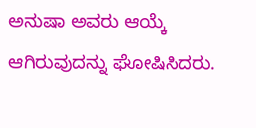ಅನುಷಾ ಅವರು ಆಯ್ಕೆ ಆಗಿರುವುದನ್ನು ಘೋಷಿಸಿದರು.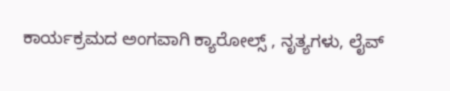ಕಾರ್ಯಕ್ರಮದ ಅಂಗವಾಗಿ ಕ್ಯಾರೋಲ್ಸ್ , ನೃತ್ಯಗಳು, ಲೈವ್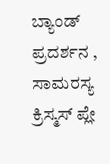ಬ್ಯಾಂಡ್ ಪ್ರದರ್ಶನ , ಸಾಮರಸ್ಯ ಕ್ರಿಸ್ಮಸ್ ಪ್ಲೇ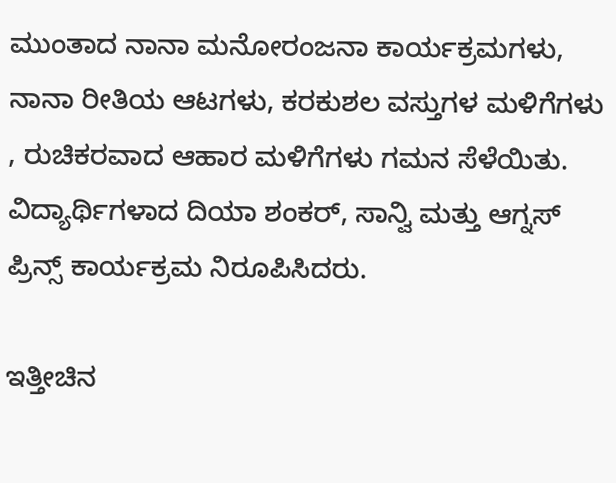ಮುಂತಾದ ನಾನಾ ಮನೋರಂಜನಾ ಕಾರ್ಯಕ್ರಮಗಳು, ನಾನಾ ರೀತಿಯ ಆಟಗಳು, ಕರಕುಶಲ ವಸ್ತುಗಳ ಮಳಿಗೆಗಳು , ರುಚಿಕರವಾದ ಆಹಾರ ಮಳಿಗೆಗಳು ಗಮನ ಸೆಳೆಯಿತು. ವಿದ್ಯಾರ್ಥಿಗಳಾದ ದಿಯಾ ಶಂಕರ್, ಸಾನ್ವಿ ಮತ್ತು ಆಗ್ನಸ್ ಪ್ರಿನ್ಸ್ ಕಾರ್ಯಕ್ರಮ ನಿರೂಪಿಸಿದರು.

ಇತ್ತೀಚಿನ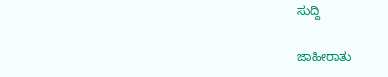ಸುದ್ದಿ

ಜಾಹೀರಾತು